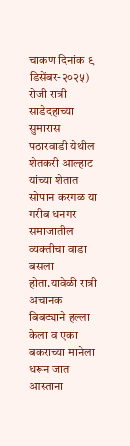चाकण दिनांक ९ डिसेंबर-२०२५) रोजी रात्री साडेदहाच्या सुमारास पठारवाडी येथील शेतकरी आल्हाट यांच्या शेतात सोपान करगळ या गरीब धनगर समाजातील व्यक्तीचा वाडा बसला होता.यावेळी रात्री अचानक बिबट्याने हल्ला केला व एका बकराच्या मानेला धरून जात आस्ताना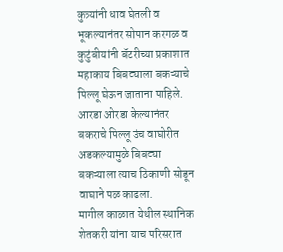कुत्र्यांनी धाव घेतली व भूकल्यानंतर सोपान करगळ व कुटुंबीयांनी बॅटरीच्या प्रकाशात महाकाय बिबट्याला बकऱ्याचे पिल्लू घेऊन जाताना पाहिले. आरडा ओरडा केल्यानंतर बकराचे पिल्लू उंच वाघोरीत अडकल्यामुळे बिबट्या बकऱ्याला त्याच ठिकाणी सोडून वाघाने पळ काढला.
मागील काळात येथील स्थानिक शेतकरी यांना याच परिसरात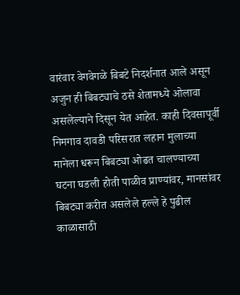वारंवार वेगवेगळे बिबटे निदर्शनात आले असून अजुन ही बिबट्याचे ठसे शेतामध्ये ओलावा असलेल्याने दिसून येत आहेत. काही दिवसापूर्वी निमगाव दावडी परिसरात लहान मुलाच्या मानेला धरून बिबट्या ओढत चालण्याच्या घटना घडली होती पाळीव प्राण्यांवर, मानसांवर बिबट्या करीत असलेले हल्ले हे पुढील काळासाठी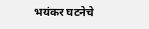भयंकर घटनेचे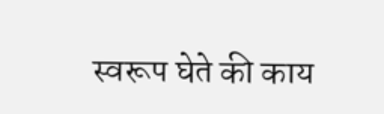स्वरूप घेते की काय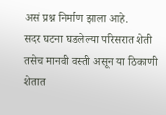असं प्रश्न निर्माण झाला आहे.
सदर घटना घडलेल्या परिसरात शेती तसेच मानवी वस्ती असून या ठिकाणी शेतात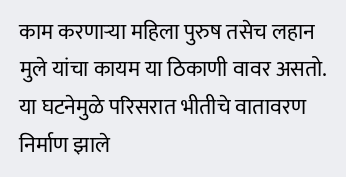काम करणाऱ्या महिला पुरुष तसेच लहान मुले यांचा कायम या ठिकाणी वावर असतो. या घटनेमुळे परिसरात भीतीचे वातावरण निर्माण झाले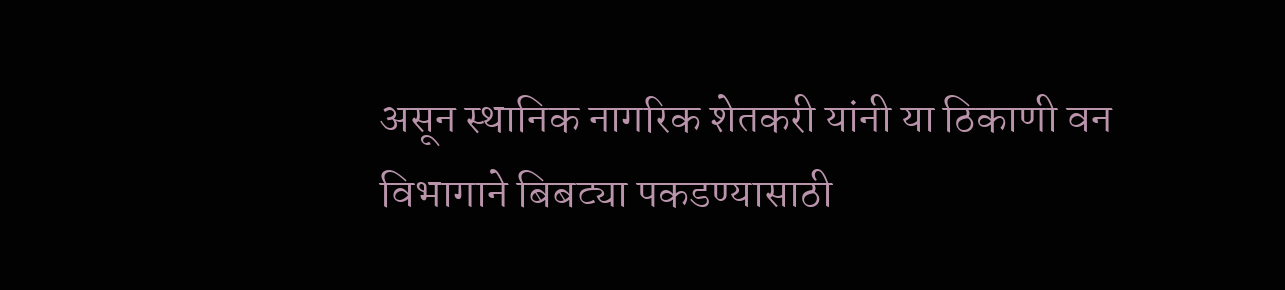असून स्थानिक नागरिक शेतकरी यांनी या ठिकाणी वन विभागाने बिबट्या पकडण्यासाठी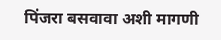पिंजरा बसवावा अशी मागणी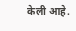केली आहे.